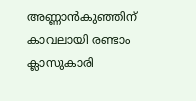അണ്ണാൻകുഞ്ഞിന് കാവലായി രണ്ടാം ക്ലാസുകാരി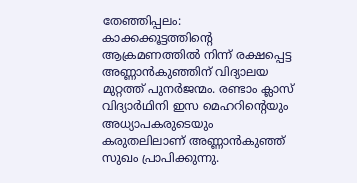തേഞ്ഞിപ്പലം: കാക്കക്കൂട്ടത്തിന്റെ ആക്രമണത്തിൽ നിന്ന് രക്ഷപ്പെട്ട അണ്ണാൻകുഞ്ഞിന് വിദ്യാലയ മുറ്റത്ത് പുനർജന്മം. രണ്ടാം ക്ലാസ് വിദ്യാർഥിനി ഇസ മെഹറിന്റെയും അധ്യാപകരുടെയും കരുതലിലാണ് അണ്ണാൻകുഞ്ഞ് സുഖം പ്രാപിക്കുന്നു.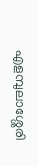എളമ്പുലാശ്ശേരി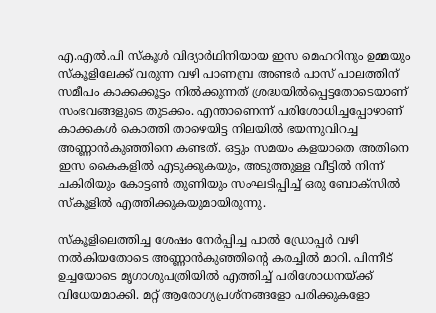എ.എൽ.പി സ്കൂൾ വിദ്യാർഥിനിയായ ഇസ മെഹറിനും ഉമ്മയും സ്കൂളിലേക്ക് വരുന്ന വഴി പാണമ്പ്ര അണ്ടർ പാസ് പാലത്തിന് സമീപം കാക്കക്കൂട്ടം നിൽക്കുന്നത് ശ്രദ്ധയിൽപ്പെട്ടതോടെയാണ് സംഭവങ്ങളുടെ തുടക്കം. എന്താണെന്ന് പരിശോധിച്ചപ്പോഴാണ് കാക്കകൾ കൊത്തി താഴെയിട്ട നിലയിൽ ഭയന്നുവിറച്ച അണ്ണാൻകുഞ്ഞിനെ കണ്ടത്. ഒട്ടും സമയം കളയാതെ അതിനെ ഇസ കൈകളിൽ എടുക്കുകയും, അടുത്തുള്ള വീട്ടിൽ നിന്ന് ചകിരിയും കോട്ടൺ തുണിയും സംഘടിപ്പിച്ച് ഒരു ബോക്സിൽ സ്കൂളിൽ എത്തിക്കുകയുമായിരുന്നു.

സ്കൂളിലെത്തിച്ച ശേഷം നേർപ്പിച്ച പാൽ ഡ്രോപ്പർ വഴി നൽകിയതോടെ അണ്ണാൻകുഞ്ഞിന്റെ കരച്ചിൽ മാറി. പിന്നീട് ഉച്ചയോടെ മൃഗാശുപത്രിയിൽ എത്തിച്ച് പരിശോധനയ്ക്ക് വിധേയമാക്കി. മറ്റ് ആരോഗ്യപ്രശ്നങ്ങളോ പരിക്കുകളോ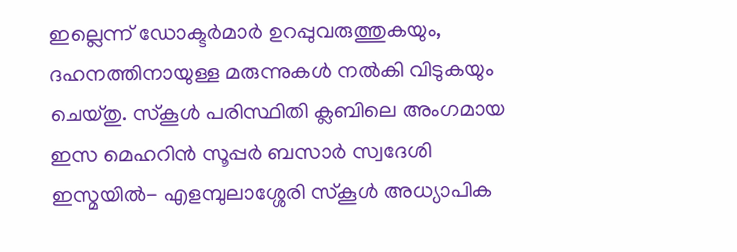ഇല്ലെന്ന് ഡോക്ടർമാർ ഉറപ്പുവരുത്തുകയും, ദഹനത്തിനായുള്ള മരുന്നുകൾ നൽകി വിടുകയും ചെയ്തു. സ്കൂൾ പരിസ്ഥിതി ക്ലബിലെ അംഗമായ ഇസ മെഹറിൻ സൂപ്പർ ബസാർ സ്വദേശി ഇസ്മയിൽ- എളമ്പുലാശ്ശേരി സ്കൂൾ അധ്യാപിക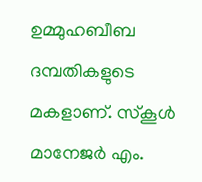ഉമ്മുഹബീബ ദമ്പതികളുടെ മകളാണ്. സ്കൂൾ മാനേജർ എം.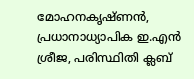മോഹനകൃഷ്ണൻ, പ്രധാനാധ്യാപിക ഇ.എൻ ശ്രീജ, പരിസ്ഥിതി ക്ലബ്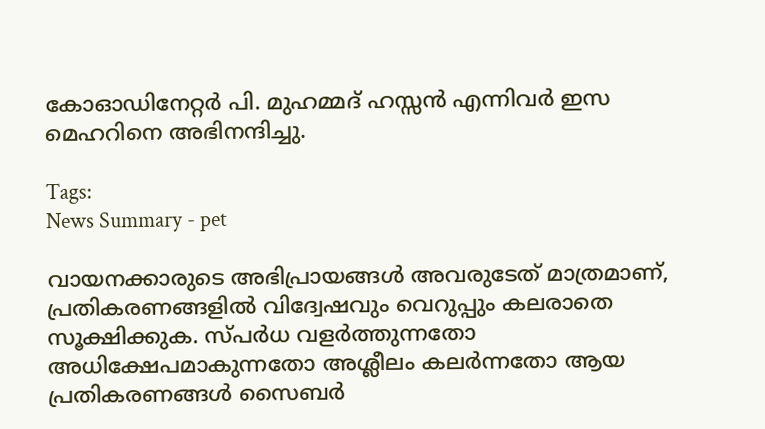കോഓഡിനേറ്റർ പി. മുഹമ്മദ് ഹസ്സൻ എന്നിവർ ഇസ മെഹറിനെ അഭിനന്ദിച്ചു.

Tags:
News Summary - pet

വായനക്കാരുടെ അഭിപ്രായങ്ങള്‍ അവരുടേത് മാത്രമാണ്, പ്രതികരണങ്ങളിൽ വിദ്വേഷവും വെറുപ്പും കലരാതെ സൂക്ഷിക്കുക. സ്പർധ വളർത്തുന്നതോ അധിക്ഷേപമാകുന്നതോ അശ്ലീലം കലർന്നതോ ആയ പ്രതികരണങ്ങൾ സൈബർ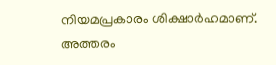നിയമപ്രകാരം ശിക്ഷാർഹമാണ്. അത്തരം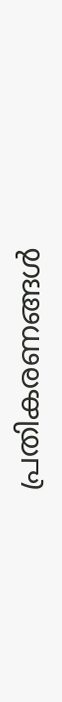പ്രതികരണങ്ങൾ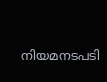നിയമനടപടി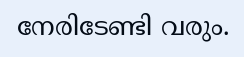നേരിടേണ്ടി വരും.